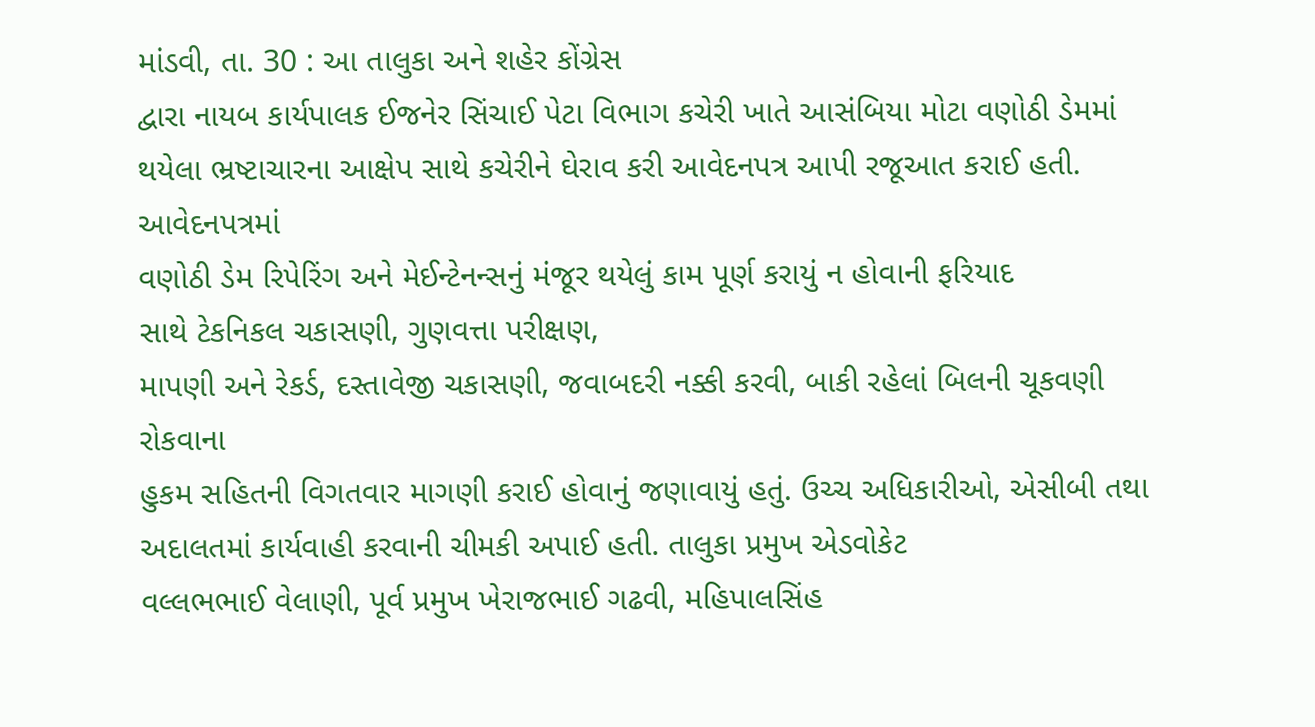માંડવી, તા. 30 : આ તાલુકા અને શહેર કોંગ્રેસ
દ્વારા નાયબ કાર્યપાલક ઈજનેર સિંચાઈ પેટા વિભાગ કચેરી ખાતે આસંબિયા મોટા વણોઠી ડેમમાં
થયેલા ભ્રષ્ટાચારના આક્ષેપ સાથે કચેરીને ઘેરાવ કરી આવેદનપત્ર આપી રજૂઆત કરાઈ હતી. આવેદનપત્રમાં
વણોઠી ડેમ રિપેરિંગ અને મેઈન્ટેનન્સનું મંજૂર થયેલું કામ પૂર્ણ કરાયું ન હોવાની ફરિયાદ
સાથે ટેકનિકલ ચકાસણી, ગુણવત્તા પરીક્ષણ,
માપણી અને રેકર્ડ, દસ્તાવેજી ચકાસણી, જવાબદરી નક્કી કરવી, બાકી રહેલાં બિલની ચૂકવણી રોકવાના
હુકમ સહિતની વિગતવાર માગણી કરાઈ હોવાનું જણાવાયું હતું. ઉચ્ચ અધિકારીઓ, એસીબી તથા અદાલતમાં કાર્યવાહી કરવાની ચીમકી અપાઈ હતી. તાલુકા પ્રમુખ એડવોકેટ
વલ્લભભાઈ વેલાણી, પૂર્વ પ્રમુખ ખેરાજભાઈ ગઢવી, મહિપાલસિંહ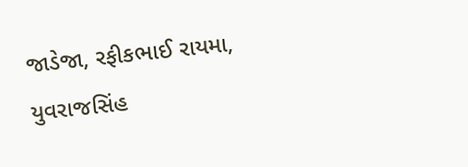જાડેજા, રફીકભાઈ રાયમા, યુવરાજસિંહ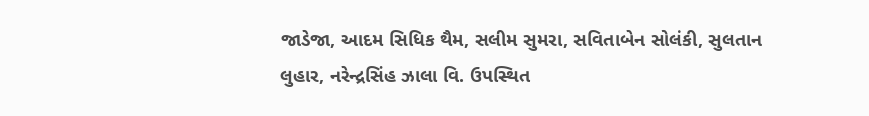જાડેજા, આદમ સિધિક થૈમ, સલીમ સુમરા, સવિતાબેન સોલંકી, સુલતાન
લુહાર, નરેન્દ્રસિંહ ઝાલા વિ. ઉપસ્થિત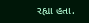રહ્યા હતા.